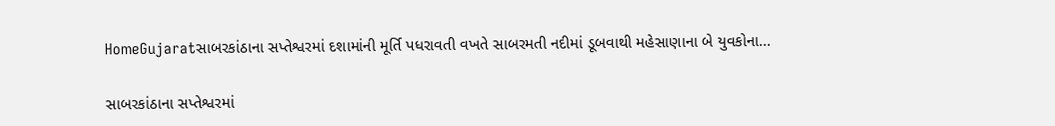HomeGujaratસાબરકાંઠાના સપ્તેશ્વરમાં દશામાંની મૂર્તિ પધરાવતી વખતે સાબરમતી નદીમાં ડૂબવાથી મહેસાણાના બે યુવકોના...

સાબરકાંઠાના સપ્તેશ્વરમાં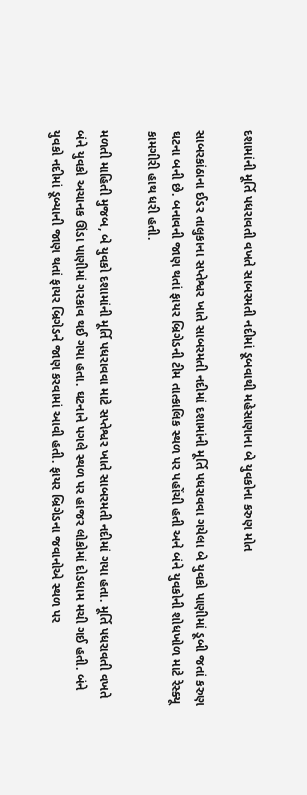દશામાંની મૂર્તિ પધરાવતી વખતે સાબરમતી નદીમાં ડૂબવાથી મહેસાણાના બે યુવકોના કરુણ મોત

સાબરકાંઠાના ઈડર તાલુકાના સપ્તેશ્વર ખાતે સાબરમતી નદીમાં દશામાંની મૂર્તિ પધરાવવા ગયેલા બે યુવકો પાણીમાં ડૂબી જતાં કરુણ ઘટના બની છે. બનાવની જાણ થતાં ફાયર બ્રિગેડની ટીમ તાત્કાલિક સ્થળ પર પહોંચી હતી અને બંને યુવકોની શોધખોળ માટે રેસ્ક્યૂ કામગીરી હાથ ધરી હતી.

મળતી માહિતી મુજબ, બે યુવકો દશામાંની મૂર્તિ પધરાવવા માટે સપ્તેશ્વર ખાતે સાબરમતી નદીમાં ગયા હતા. મૂર્તિ પધરાવતી વખતે બંને યુવકો અચાનક ઊંડા પાણીમાં ગરકાવ થઈ ગયા હતા. ઘટનાને પગલે સ્થળ પર હાજર લોકોમાં દોડધામ મચી ગઈ હતી. બંને યુવકો નદીમાં ડૂબ્યાની જાણ થતાં ફાયર બ્રિગેડને જાણ કરવામાં આવી હતી. ફાયર બ્રિગેડના જવાનોએ સ્થળ પર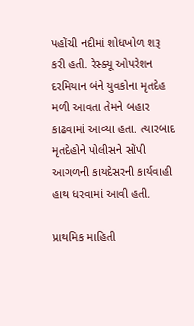પહોંચી નદીમાં શોધખોળ શરૂ કરી હતી. રેસ્ક્યૂ ઓપરેશન દરમિયાન બંને યુવકોના મૃતદેહ મળી આવતા તેમને બહાર કાઢવામાં આવ્યા હતા. ત્યારબાદ મૃતદેહોને પોલીસને સોંપી આગળની કાયદેસરની કાર્યવાહી હાથ ધરવામાં આવી હતી.

પ્રાથમિક માહિતી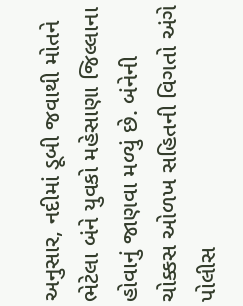અનુસાર, નદીમાં ડૂબી જવાથી મોતને ભેટેલા બંને યુવકો મહેસાણા જિલ્લાના હોવાનું જાણવા મળ્યું છે. બંનેની ચોક્કસ ઓળખ સહિતની વિગતો અંગે પોલીસ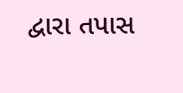દ્વારા તપાસ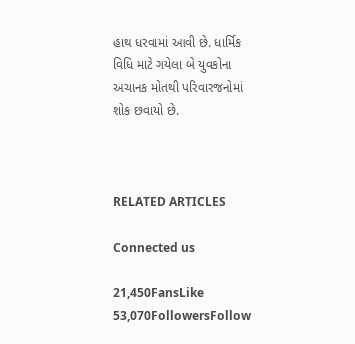હાથ ધરવામાં આવી છે. ધાર્મિક વિધિ માટે ગયેલા બે યુવકોના અચાનક મોતથી પરિવારજનોમાં શોક છવાયો છે.



RELATED ARTICLES

Connected us

21,450FansLike
53,070FollowersFollow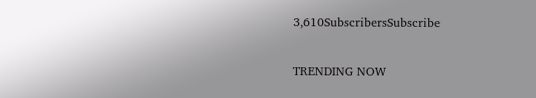3,610SubscribersSubscribe

TRENDING NOW